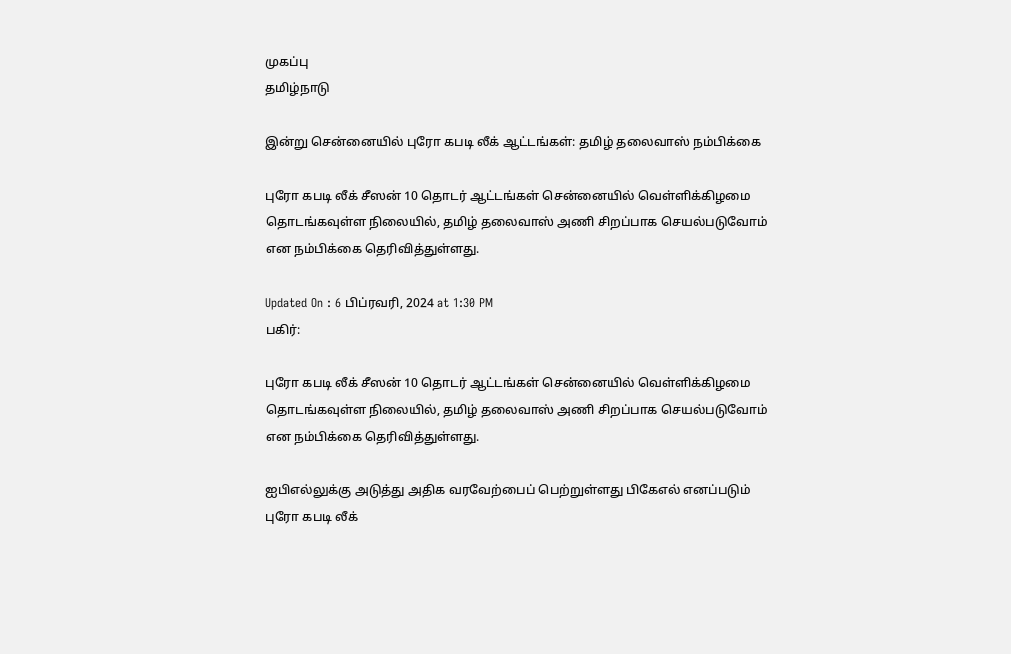முகப்பு
தமிழ்நாடு

இன்று சென்னையில் புரோ கபடி லீக் ஆட்டங்கள்: தமிழ் தலைவாஸ் நம்பிக்கை

புரோ கபடி லீக் சீஸன் 10 தொடர் ஆட்டங்கள் சென்னையில் வெள்ளிக்கிழமை தொடங்கவுள்ள நிலையில், தமிழ் தலைவாஸ் அணி சிறப்பாக செயல்படுவோம் என நம்பிக்கை தெரிவித்துள்ளது.

Updated On : 6 பிப்ரவரி, 2024 at 1:30 PM
பகிர்:

புரோ கபடி லீக் சீஸன் 10 தொடர் ஆட்டங்கள் சென்னையில் வெள்ளிக்கிழமை தொடங்கவுள்ள நிலையில், தமிழ் தலைவாஸ் அணி சிறப்பாக செயல்படுவோம் என நம்பிக்கை தெரிவித்துள்ளது.

ஐபிஎல்லுக்கு அடுத்து அதிக வரவேற்பைப் பெற்றுள்ளது பிகேஎல் எனப்படும் புரோ கபடி லீக்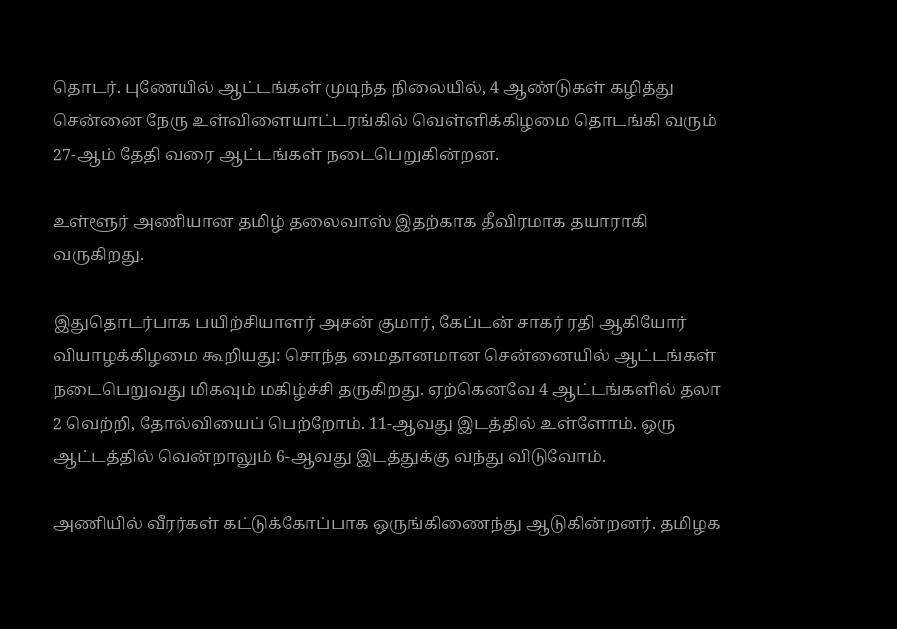தொடர். புணேயில் ஆட்டங்கள் முடிந்த நிலையில், 4 ஆண்டுகள் கழித்து சென்னை நேரு உள்விளையாட்டரங்கில் வெள்ளிக்கிழமை தொடங்கி வரும் 27-ஆம் தேதி வரை ஆட்டங்கள் நடைபெறுகின்றன.

உள்ளூர் அணியான தமிழ் தலைவாஸ் இதற்காக தீவிரமாக தயாராகி வருகிறது.

இதுதொடர்பாக பயிற்சியாளர் அசன் குமார், கேப்டன் சாகர் ரதி ஆகியோர் வியாழக்கிழமை கூறியது: சொந்த மைதானமான சென்னையில் ஆட்டங்கள் நடைபெறுவது மிகவும் மகிழ்ச்சி தருகிறது. ஏற்கெனவே 4 ஆட்டங்களில் தலா 2 வெற்றி, தோல்வியைப் பெற்றோம். 11-ஆவது இடத்தில் உள்ளோம். ஒரு ஆட்டத்தில் வென்றாலும் 6-ஆவது இடத்துக்கு வந்து விடுவோம்.

அணியில் வீரர்கள் கட்டுக்கோப்பாக ஒருங்கிணைந்து ஆடுகின்றனர். தமிழக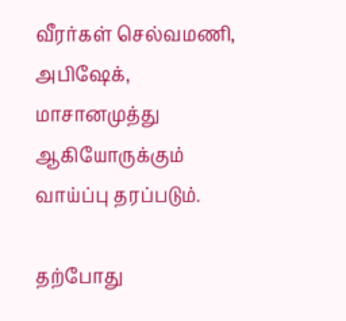வீரர்கள் செல்வமணி, அபிஷேக், மாசானமுத்து ஆகியோருக்கும் வாய்ப்பு தரப்படும்.

தற்போது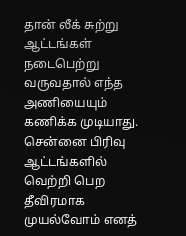தான் லீக் சுற்று ஆட்டங்கள் நடைபெற்று வருவதால் எந்த அணியையும் கணிக்க முடியாது. சென்னை பிரிவு ஆட்டங்களில் வெற்றி பெற தீவிரமாக முயல்வோம் எனத்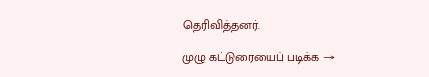தெரிவித்தனர்.

முழு கட்டுரையைப் படிக்க →